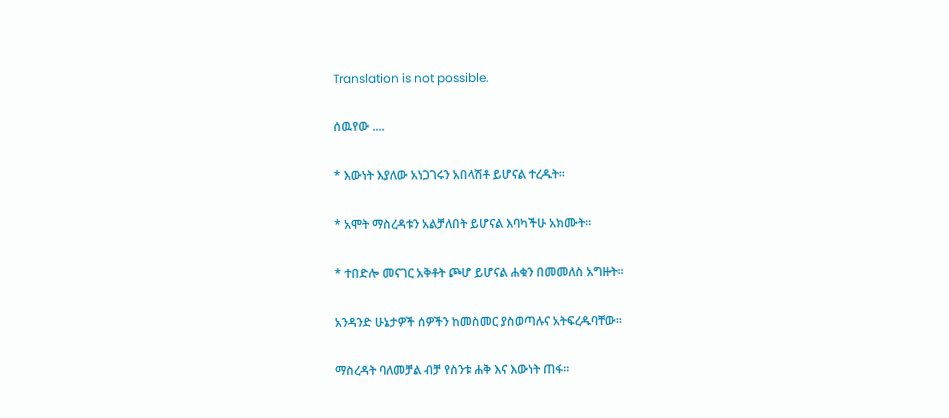Translation is not possible.

ሰዉየው ....

* እውነት እያለው አነጋገሩን አበላሽቶ ይሆናል ተረዱት።

* አሞት ማስረዳቱን አልቻለበት ይሆናል እባካችሁ አክሙት።

* ተበድሎ መናገር አቅቶት ጮሆ ይሆናል ሐቁን በመመለስ አግዙት።

አንዳንድ ሁኔታዎች ሰዎችን ከመስመር ያስወጣሉና አትፍረዱባቸው።

ማስረዳት ባለመቻል ብቻ የስንቱ ሐቅ እና እውነት ጠፋ።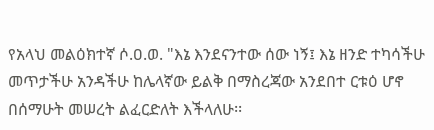የአላህ መልዕክተኛ ሶ.ዐ.ወ. "እኔ እንደናንተው ሰው ነኝ፤ እኔ ዘንድ ተካሳችሁ መጥታችሁ አንዳችሁ ከሌላኛው ይልቅ በማስረጃው አንደበተ ርቱዕ ሆኖ በሰማሁት መሠረት ልፈርድለት እችላለሁ፡፡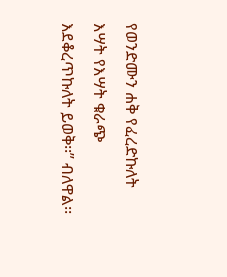የወንድሙን ሐቅ የፈረድኩለት እሣት የእሣት ቁራጭ እደቆረጥኩለት ይወቅ፡፡” ብለዋል፡፡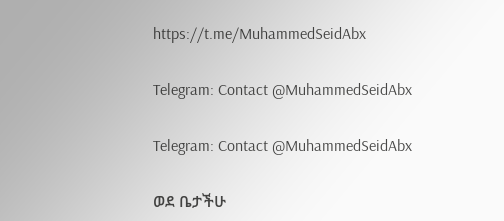https://t.me/MuhammedSeidAbx

Telegram: Contact @MuhammedSeidAbx

Telegram: Contact @MuhammedSeidAbx

ወደ ቤታችሁ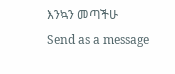እንኳን መጣችሁ
Send as a message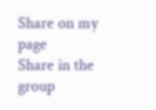Share on my page
Share in the group